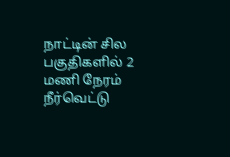நாட்டின் சில பகுதிகளில் 2 மணி நேரம் நீர்வெட்டு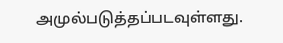அமுல்படுத்தப்படவுள்ளது.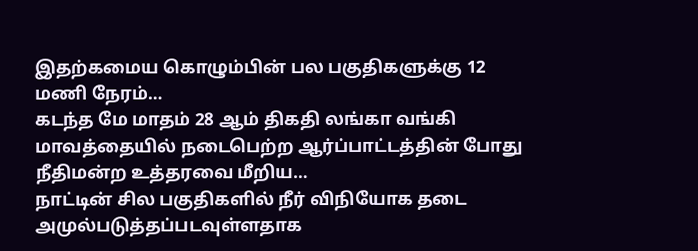இதற்கமைய கொழும்பின் பல பகுதிகளுக்கு 12 மணி நேரம்…
கடந்த மே மாதம் 28 ஆம் திகதி லங்கா வங்கி மாவத்தையில் நடைபெற்ற ஆர்ப்பாட்டத்தின் போது நீதிமன்ற உத்தரவை மீறிய…
நாட்டின் சில பகுதிகளில் நீர் விநியோக தடை அமுல்படுத்தப்படவுள்ளதாக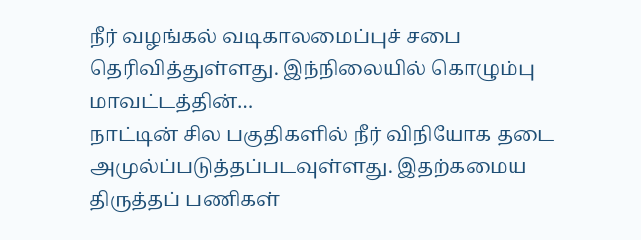நீர் வழங்கல் வடிகாலமைப்புச் சபை தெரிவித்துள்ளது. இந்நிலையில் கொழும்பு மாவட்டத்தின்…
நாட்டின் சில பகுதிகளில் நீர் விநியோக தடை அமுல்ப்படுத்தப்படவுள்ளது. இதற்கமைய திருத்தப் பணிகள்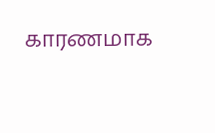காரணமாக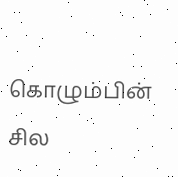கொழும்பின் சில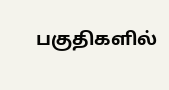பகுதிகளில்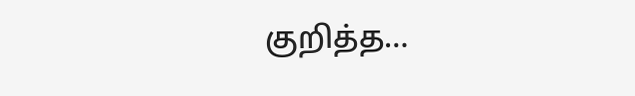குறித்த…